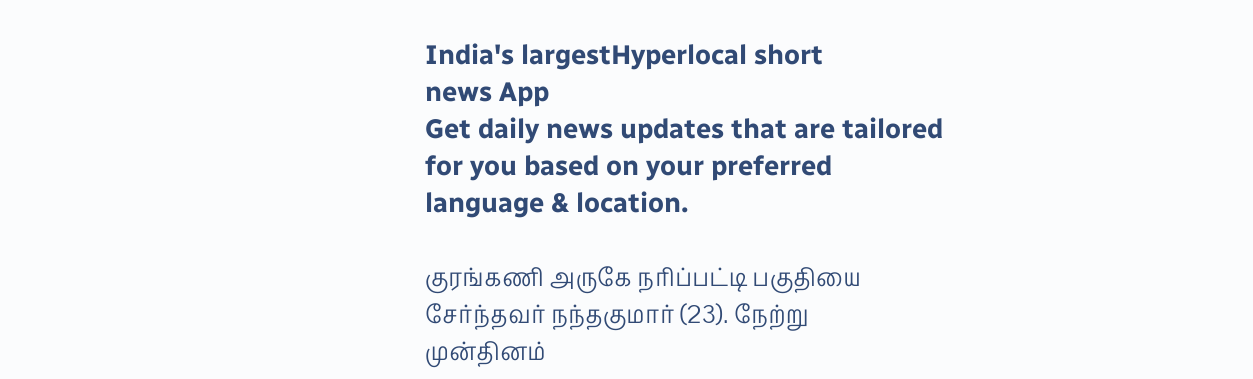India's largestHyperlocal short
news App
Get daily news updates that are tailored for you based on your preferred language & location.

குரங்கணி அருகே நரிப்பட்டி பகுதியை சேர்ந்தவர் நந்தகுமார் (23). நேற்று முன்தினம்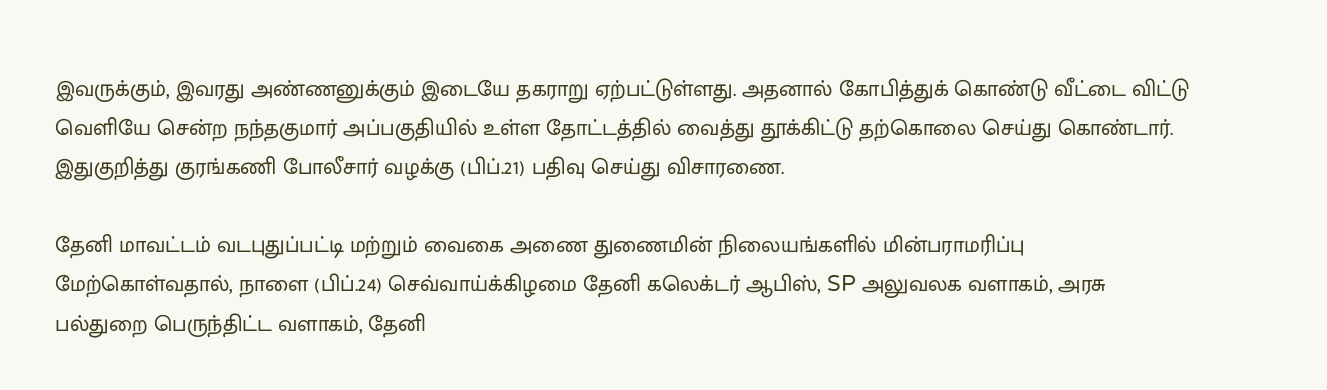இவருக்கும், இவரது அண்ணனுக்கும் இடையே தகராறு ஏற்பட்டுள்ளது. அதனால் கோபித்துக் கொண்டு வீட்டை விட்டு வெளியே சென்ற நந்தகுமார் அப்பகுதியில் உள்ள தோட்டத்தில் வைத்து தூக்கிட்டு தற்கொலை செய்து கொண்டார். இதுகுறித்து குரங்கணி போலீசார் வழக்கு (பிப்.21) பதிவு செய்து விசாரணை.

தேனி மாவட்டம் வடபுதுப்பட்டி மற்றும் வைகை அணை துணைமின் நிலையங்களில் மின்பராமரிப்பு மேற்கொள்வதால், நாளை (பிப்.24) செவ்வாய்க்கிழமை தேனி கலெக்டர் ஆபிஸ், SP அலுவலக வளாகம், அரசு பல்துறை பெருந்திட்ட வளாகம், தேனி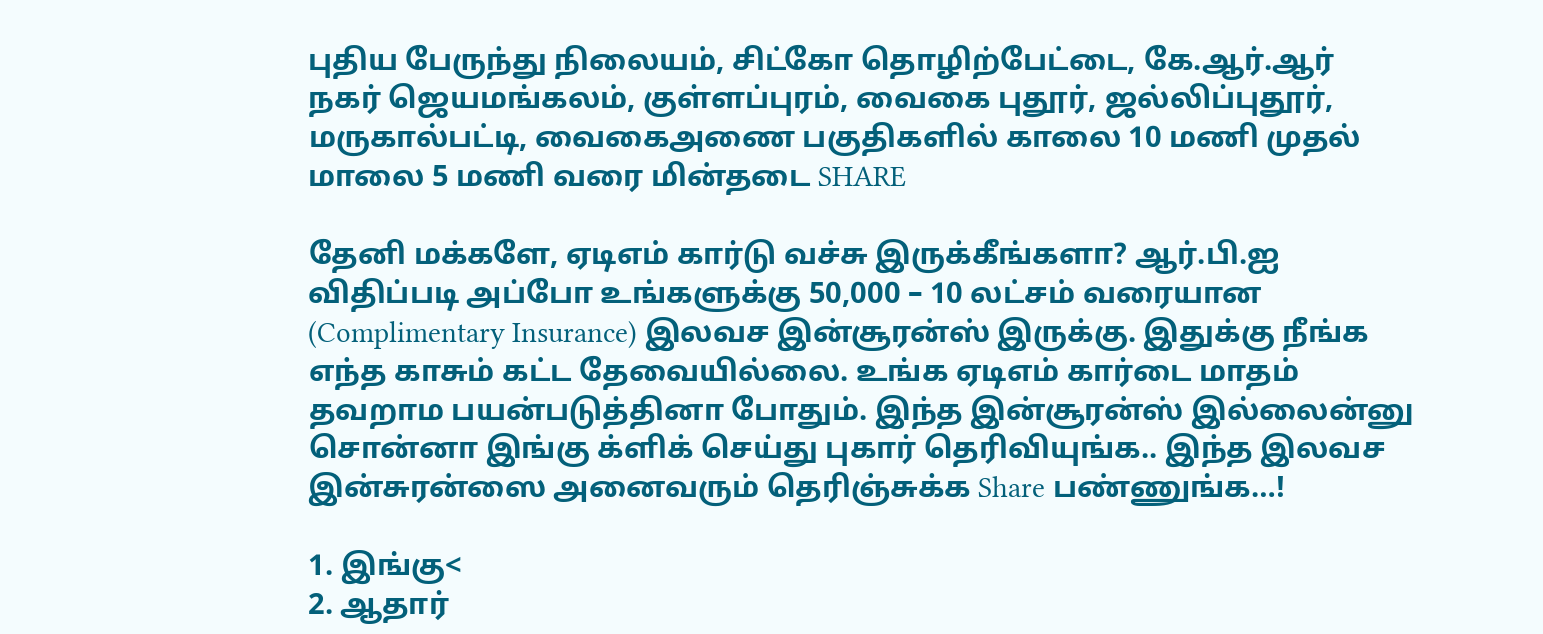புதிய பேருந்து நிலையம், சிட்கோ தொழிற்பேட்டை, கே.ஆர்.ஆர் நகர் ஜெயமங்கலம், குள்ளப்புரம், வைகை புதூர், ஜல்லிப்புதூர், மருகால்பட்டி, வைகைஅணை பகுதிகளில் காலை 10 மணி முதல் மாலை 5 மணி வரை மின்தடை SHARE

தேனி மக்களே, ஏடிஎம் கார்டு வச்சு இருக்கீங்களா? ஆர்.பி.ஐ விதிப்படி அப்போ உங்களுக்கு 50,000 – 10 லட்சம் வரையான (Complimentary Insurance) இலவச இன்சூரன்ஸ் இருக்கு. இதுக்கு நீங்க எந்த காசும் கட்ட தேவையில்லை. உங்க ஏடிஎம் கார்டை மாதம் தவறாம பயன்படுத்தினா போதும். இந்த இன்சூரன்ஸ் இல்லைன்னு சொன்னா இங்கு க்ளிக் செய்து புகார் தெரிவியுங்க.. இந்த இலவச இன்சுரன்ஸை அனைவரும் தெரிஞ்சுக்க Share பண்ணுங்க…!

1. இங்கு<
2. ஆதார்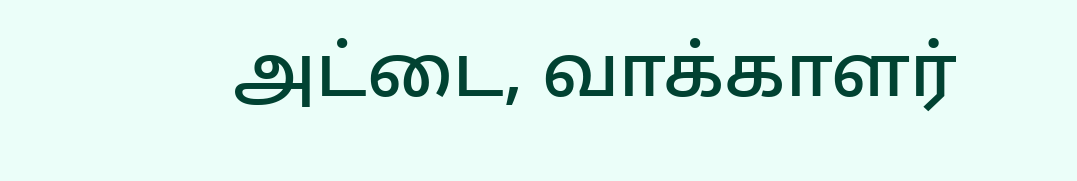அட்டை, வாக்காளர்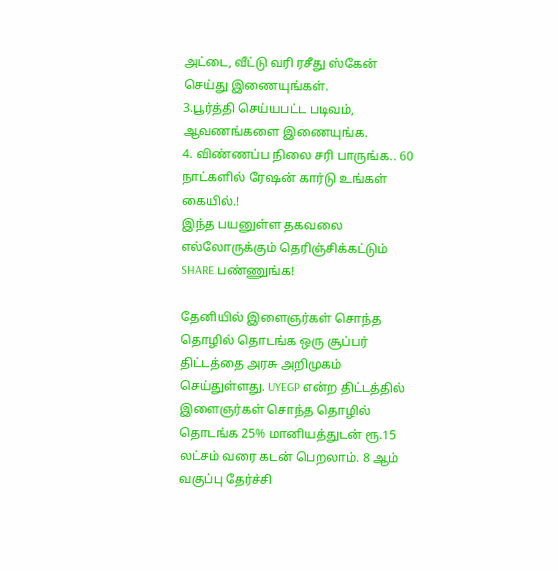அட்டை, வீட்டு வரி ரசீது ஸ்கேன் செய்து இணையுங்கள்.
3.பூர்த்தி செய்யபட்ட படிவம், ஆவணங்களை இணையுங்க.
4. விண்ணப்ப நிலை சரி பாருங்க.. 60 நாட்களில் ரேஷன் கார்டு உங்கள் கையில்.!
இந்த பயனுள்ள தகவலை எல்லோருக்கும் தெரிஞ்சிக்கட்டும் SHARE பண்ணுங்க!

தேனியில் இளைஞர்கள் சொந்த தொழில் தொடங்க ஒரு சூப்பர் திட்டத்தை அரசு அறிமுகம் செய்துள்ளது. UYEGP என்ற திட்டத்தில் இளைஞர்கள் சொந்த தொழில் தொடங்க 25% மானியத்துடன் ரூ.15 லட்சம் வரை கடன் பெறலாம். 8 ஆம் வகுப்பு தேர்ச்சி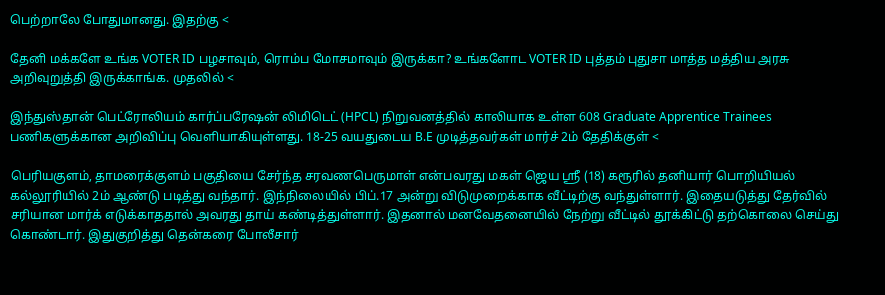பெற்றாலே போதுமானது. இதற்கு <

தேனி மக்களே உங்க VOTER ID பழசாவும், ரொம்ப மோசமாவும் இருக்கா? உங்களோட VOTER ID புத்தம் புதுசா மாத்த மத்திய அரசு அறிவுறுத்தி இருக்காங்க. முதலில் <

இந்துஸ்தான் பெட்ரோலியம் கார்ப்பரேஷன் லிமிடெட் (HPCL) நிறுவனத்தில் காலியாக உள்ள 608 Graduate Apprentice Trainees பணிகளுக்கான அறிவிப்பு வெளியாகியுள்ளது. 18-25 வயதுடைய B.E முடித்தவர்கள் மார்ச் 2ம் தேதிக்குள் <

பெரியகுளம், தாமரைக்குளம் பகுதியை சேர்ந்த சரவணபெருமாள் என்பவரது மகள் ஜெய ஸ்ரீ (18) கரூரில் தனியார் பொறியியல் கல்லூரியில் 2ம் ஆண்டு படித்து வந்தார். இந்நிலையில் பிப்.17 அன்று விடுமுறைக்காக வீட்டிற்கு வந்துள்ளார். இதையடுத்து தேர்வில் சரியான மார்க் எடுக்காததால் அவரது தாய் கண்டித்துள்ளார். இதனால் மனவேதனையில் நேற்று வீட்டில் தூக்கிட்டு தற்கொலை செய்து கொண்டார். இதுகுறித்து தென்கரை போலீசார்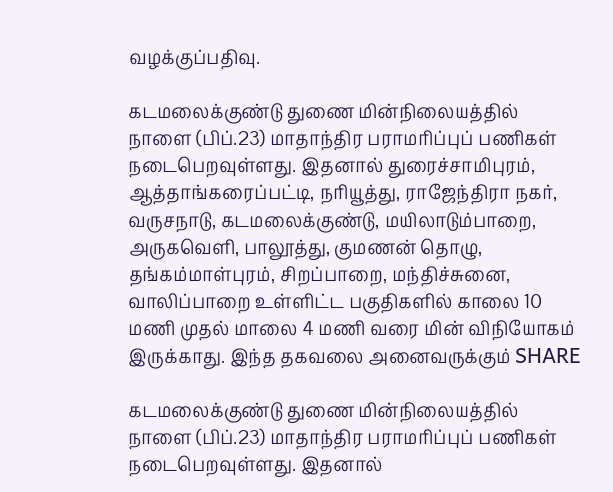வழக்குப்பதிவு.

கடமலைக்குண்டு துணை மின்நிலையத்தில் நாளை (பிப்.23) மாதாந்திர பராமரிப்புப் பணிகள் நடைபெறவுள்ளது. இதனால் துரைச்சாமிபுரம், ஆத்தாங்கரைப்பட்டி, நரியூத்து, ராஜேந்திரா நகர், வருசநாடு, கடமலைக்குண்டு, மயிலாடும்பாறை, அருகவெளி, பாலூத்து, குமணன் தொழு, தங்கம்மாள்புரம், சிறப்பாறை, மந்திச்சுனை, வாலிப்பாறை உள்ளிட்ட பகுதிகளில் காலை 10 மணி முதல் மாலை 4 மணி வரை மின் விநியோகம் இருக்காது. இந்த தகவலை அனைவருக்கும் SHARE

கடமலைக்குண்டு துணை மின்நிலையத்தில் நாளை (பிப்.23) மாதாந்திர பராமரிப்புப் பணிகள் நடைபெறவுள்ளது. இதனால்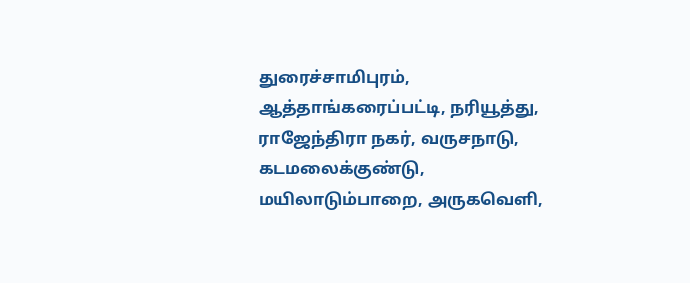துரைச்சாமிபுரம், ஆத்தாங்கரைப்பட்டி, நரியூத்து, ராஜேந்திரா நகர், வருசநாடு, கடமலைக்குண்டு, மயிலாடும்பாறை, அருகவெளி,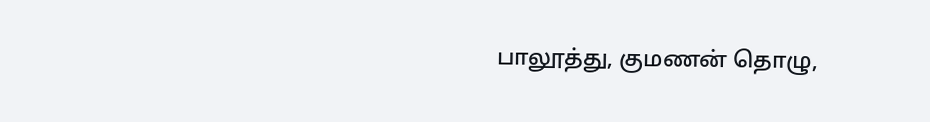பாலூத்து, குமணன் தொழு,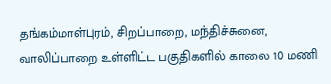தங்கம்மாள்புரம், சிறப்பாறை, மந்திச்சுனை, வாலிப்பாறை உள்ளிட்ட பகுதிகளில் காலை 10 மணி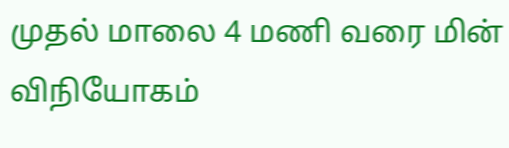முதல் மாலை 4 மணி வரை மின் விநியோகம்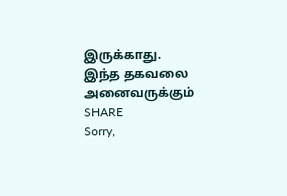இருக்காது. இந்த தகவலை அனைவருக்கும் SHARE
Sorry,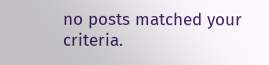no posts matched your criteria.